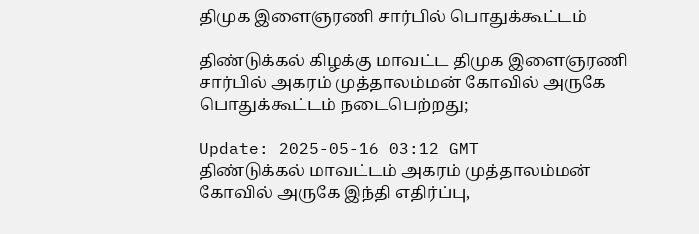திமுக இளைஞரணி சார்பில் பொதுக்கூட்டம்

திண்டுக்கல் கிழக்கு மாவட்ட திமுக இளைஞரணி சார்பில் அகரம் முத்தாலம்மன் கோவில் அருகே பொதுக்கூட்டம் நடைபெற்றது;

Update: 2025-05-16 03:12 GMT
திண்டுக்கல் மாவட்டம் அகரம் முத்தாலம்மன் கோவில் அருகே இந்தி எதிர்ப்பு,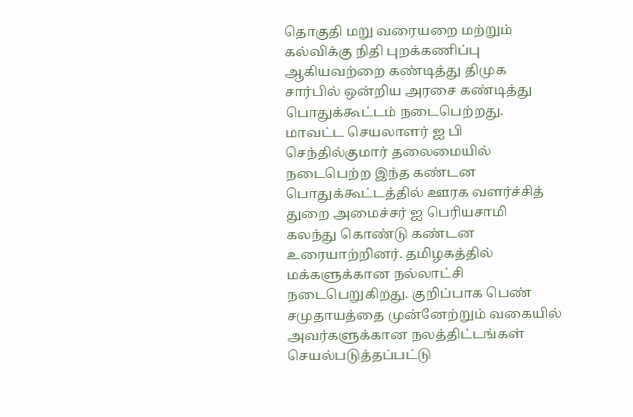தொகுதி மறு வரையறை மற்றும் கல்விக்கு நிதி புறக்கணிப்பு ஆகியவற்றை கண்டித்து திமுக சார்பில் ஒன்றிய அரசை கண்டித்து பொதுக்கூட்டம் நடைபெற்றது. மாவட்ட செயலாளர் ஐ பி செந்தில்குமார் தலைமையில் நடைபெற்ற இந்த கண்டன பொதுக்கூட்டத்தில் ஊரக வளர்ச்சித் துறை அமைச்சர் ஐ பெரியசாமி கலந்து கொண்டு கண்டன உரையாற்றினர். தமிழகத்தில் மக்களுக்கான நல்லாட்சி நடைபெறுகிறது. குறிப்பாக பெண் சமுதாயத்தை முன்னேற்றும் வகையில் அவர்களுக்கான நலத்திட்டங்கள் செயல்படுத்தப்பட்டு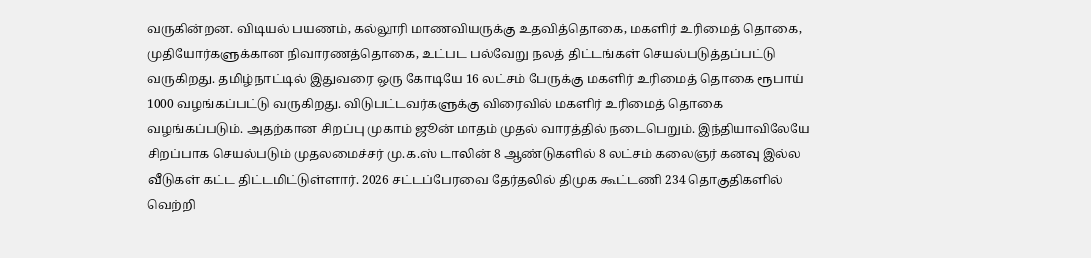வருகின்றன. விடியல் பயணம், கல்லூரி மாணவியருக்கு உதவித்தொகை, மகளிர் உரிமைத் தொகை, முதியோர்களுக்கான நிவாரணத்தொகை, உட்பட பல்வேறு நலத் திட்டங்கள் செயல்படுத்தப்பட்டு வருகிறது. தமிழ்நாட்டில் இதுவரை ஒரு கோடியே 16 லட்சம் பேருக்கு மகளிர் உரிமைத் தொகை ரூபாய் 1000 வழங்கப்பட்டு வருகிறது. விடுபட்டவர்களுக்கு விரைவில் மகளிர் உரிமைத் தொகை வழங்கப்படும். அதற்கான சிறப்பு முகாம் ஜூன் மாதம் முதல் வாரத்தில் நடைபெறும். இந்தியாவிலேயே சிறப்பாக செயல்படும் முதலமைச்சர் மு.க.ஸ் டாலின் 8 ஆண்டுகளில் 8 லட்சம் கலைஞர் கனவு இல்ல வீடுகள் கட்ட திட்டமிட்டுள்ளார். 2026 சட்டப்பேரவை தேர்தலில் திமுக கூட்டணி 234 தொகுதிகளில் வெற்றி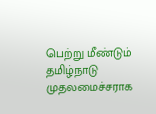பெற்று மீண்டும் தமிழ்நாடு முதலமைச்சராக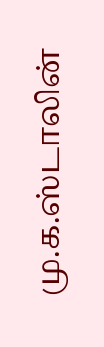மு.க.ஸ்டாலின்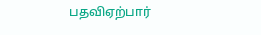பதவிஏற்பார்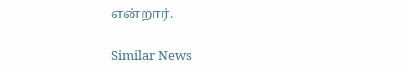என்றார்.

Similar News